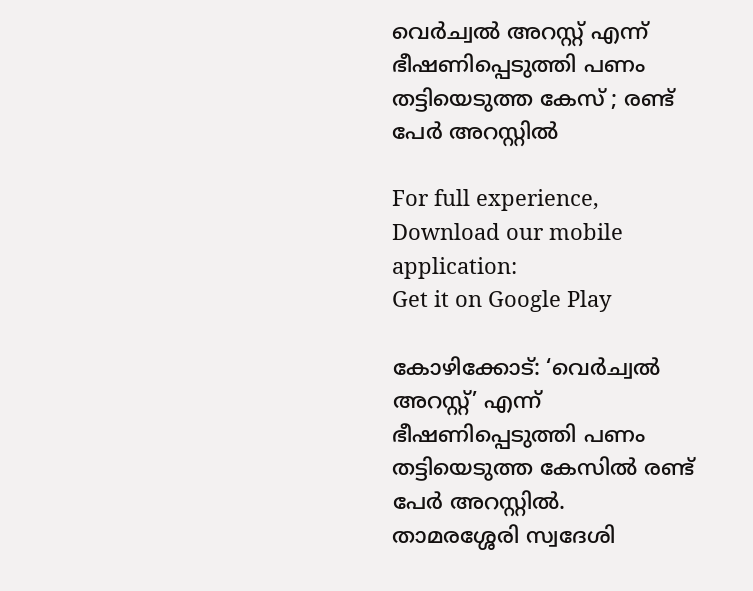വെര്‍ച്വല്‍ അറസ്റ്റ് എന്ന് ഭീഷണിപ്പെടുത്തി പണം തട്ടിയെടുത്ത കേസ് ; രണ്ട് പേര്‍ അറസ്റ്റില്‍

For full experience, Download our mobile application:
Get it on Google Play

കോഴിക്കോട്: ‘വെര്‍ച്വല്‍ അറസ്റ്റ്’ എന്ന് ഭീഷണിപ്പെടുത്തി പണം തട്ടിയെടുത്ത കേസില്‍ രണ്ട് പേര്‍ അറസ്റ്റില്‍. താമരശ്ശേരി സ്വദേശി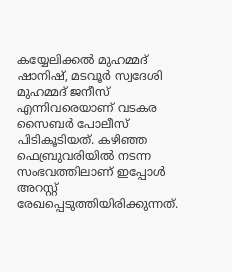കയ്യേലിക്കല്‍ മുഹമ്മദ് ഷാനിഷ്, മടവൂര്‍ സ്വദേശി മുഹമ്മദ് ജനീസ് എന്നിവരെയാണ് വടകര സൈബര്‍ പോലീസ് പിടികൂടിയത്. കഴിഞ്ഞ ഫെബ്രുവരിയില്‍ നടന്ന സംഭവത്തിലാണ് ഇപ്പോള്‍ അറസ്റ്റ് രേഖപ്പെടുത്തിയിരിക്കുന്നത്.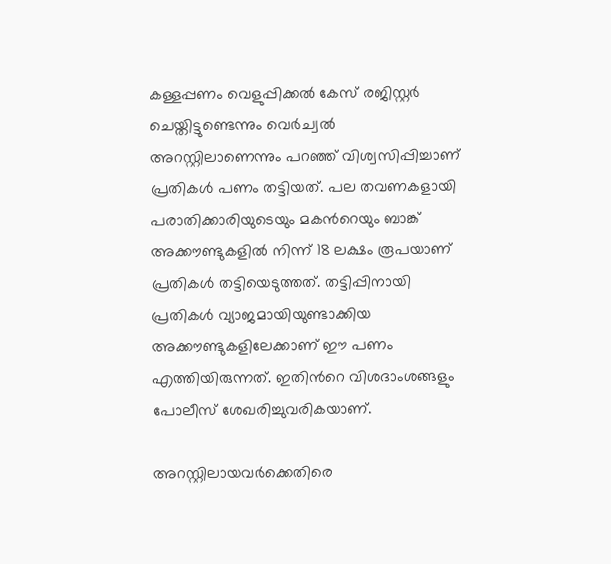കള്ളപ്പണം വെളുപ്പിക്കല്‍ കേസ് രജിസ്റ്റര്‍ ചെയ്തിട്ടുണ്ടെന്നും വെര്‍ച്വല്‍ അറസ്റ്റിലാണെന്നും പറഞ്ഞ് വിശ്വസിപ്പിച്ചാണ് പ്രതികള്‍ പണം തട്ടിയത്. പല തവണകളായി പരാതിക്കാരിയുടെയും മകന്‍റെയും ബാങ്ക് അക്കൗണ്ടുകളില്‍ നിന്ന് 18 ലക്ഷം രൂപയാണ് പ്രതികള്‍ തട്ടിയെടുത്തത്. തട്ടിപ്പിനായി പ്രതികള്‍ വ്യാജമായിയുണ്ടാക്കിയ അക്കൗണ്ടുകളിലേക്കാണ് ഈ പണം എത്തിയിരുന്നത്. ഇതിന്‍റെ വിശദാംശങ്ങളും പോലീസ് ശേഖരിച്ചുവരികയാണ്.

അറസ്റ്റിലായവര്‍ക്കെതിരെ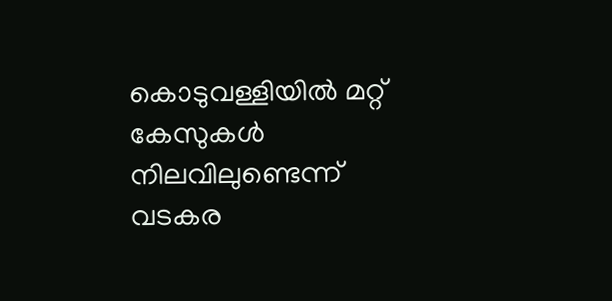കൊടുവള്ളിയില്‍ മറ്റ് കേസുകള്‍ നിലവിലുണ്ടെന്ന് വടകര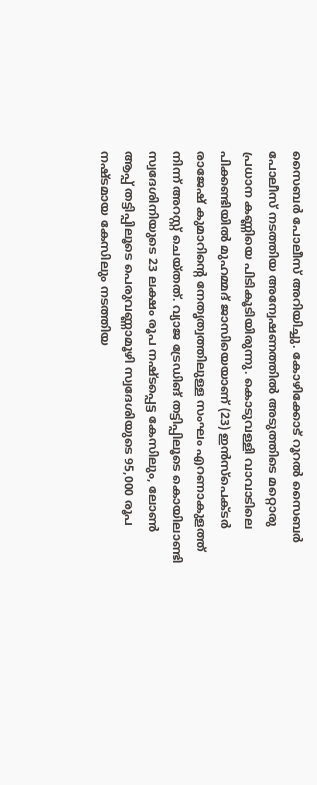സൈബര്‍ പോലീസ് അറിയിച്ചു. കോഴിക്കോട് റൂറല്‍ സൈബര്‍ പോലീസ് നടത്തിയ അന്വേഷണത്തില്‍ അടുത്തിടെ മറ്റൊരു പ്രധാന കണ്ണിയെ പിടികൂടിയിരുന്നു. കൊടുവള്ളി വാവാടിലെ പിക്കണ്ടിയില്‍ മുഹമ്മദ് ജാസിയെയാണ് (23) ഇന്‍സ്‌പെക്ടര്‍ രാജേഷ് കുമാറിന്‍റെ നേതൃത്വത്തിലുള്ള സംഘം എറണാകുളത്ത് നിന്ന് അറസ്റ്റ് ചെയ്തത്. വ്യാജ ട്രേഡിങ് തട്ടിപ്പിലൂടെ കൊയിലാണ്ടി സ്വദേശിനിയുടെ 23 ലക്ഷം രൂപ നഷ്ടപ്പെട്ട കേസിലും, ലോണ്‍ ആപ്പ് തട്ടിപ്പിലൂടെ പെരുവണ്ണാമൂഴി സ്വദേശിയുടെ 95,000 രൂപ നഷ്ടമായ കേസിലും നടത്തിയ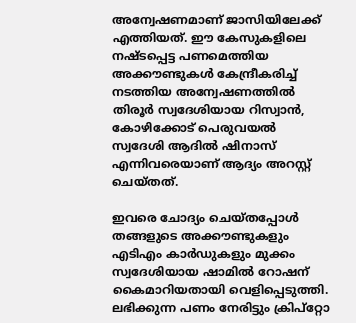അന്വേഷണമാണ് ജാസിയിലേക്ക് എത്തിയത്. ഈ കേസുകളിലെ നഷ്ടപ്പെട്ട പണമെത്തിയ അക്കൗണ്ടുകള്‍ കേന്ദ്രീകരിച്ച് നടത്തിയ അന്വേഷണത്തില്‍ തിരൂര്‍ സ്വദേശിയായ റിസ്വാന്‍, കോഴിക്കോട് പെരുവയല്‍ സ്വദേശി ആദില്‍ ഷിനാസ് എന്നിവരെയാണ് ആദ്യം അറസ്റ്റ് ചെയ്തത്.

ഇവരെ ചോദ്യം ചെയ്തപ്പോള്‍ തങ്ങളുടെ അക്കൗണ്ടുകളും എടിഎം കാര്‍ഡുകളും മുക്കം സ്വദേശിയായ ഷാമില്‍ റോഷന് കൈമാറിയതായി വെളിപ്പെടുത്തി. ലഭിക്കുന്ന പണം നേരിട്ടും ക്രിപ്റ്റോ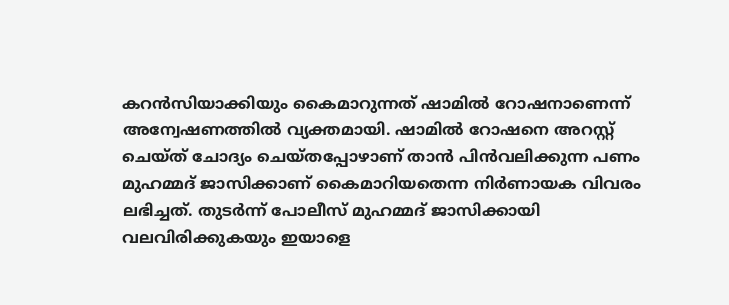കറന്‍സിയാക്കിയും കൈമാറുന്നത് ഷാമില്‍ റോഷനാണെന്ന് അന്വേഷണത്തില്‍ വ്യക്തമായി. ഷാമില്‍ റോഷനെ അറസ്റ്റ് ചെയ്ത് ചോദ്യം ചെയ്തപ്പോഴാണ് താന്‍ പിന്‍വലിക്കുന്ന പണം മുഹമ്മദ് ജാസിക്കാണ് കൈമാറിയതെന്ന നിര്‍ണായക വിവരം ലഭിച്ചത്. തുടര്‍ന്ന് പോലീസ് മുഹമ്മദ് ജാസിക്കായി വലവിരിക്കുകയും ഇയാളെ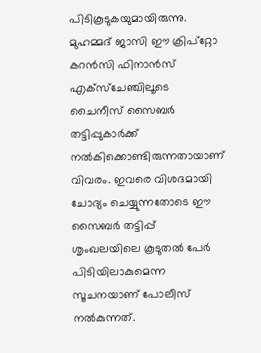പിടികൂടുകയുമായിരുന്നു. മുഹമ്മദ് ജാസി ഈ ക്രിപ്റ്റോ കറന്‍സി ഫിനാന്‍സ് എക്‌സ്‌ചേഞ്ചിലൂടെ ചൈനീസ് സൈബര്‍ തട്ടിപ്പുകാര്‍ക്ക് നല്‍കിക്കൊണ്ടിരുന്നതായാണ് വിവരം. ഇവരെ വിശദമായി ചോദ്യം ചെയ്യുന്നതോടെ ഈ സൈബര്‍ തട്ടിപ്പ് ശൃംഖലയിലെ കൂടുതല്‍ പേര്‍ പിടിയിലാകുമെന്ന സൂചനയാണ് പോലീസ് നല്‍കുന്നത്.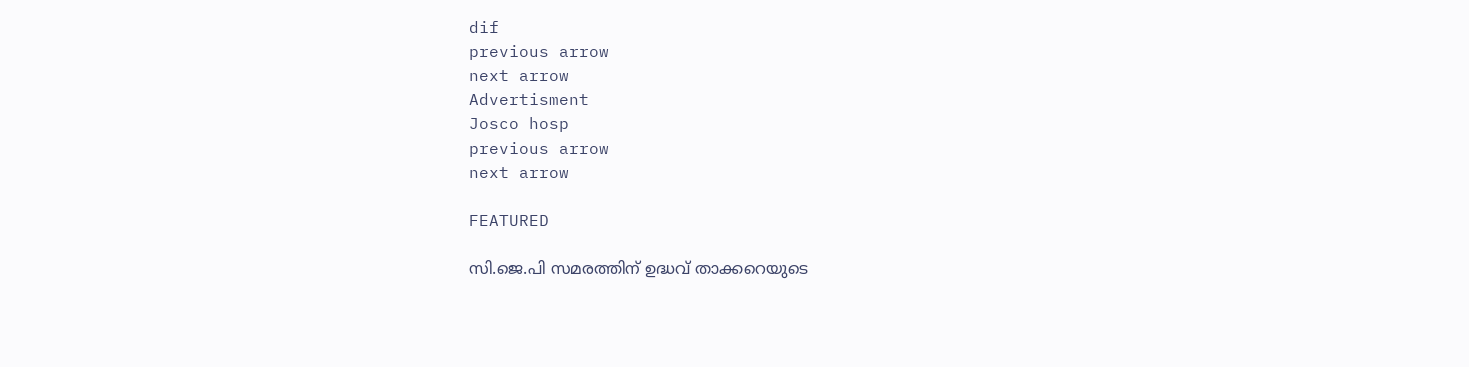dif
previous arrow
next arrow
Advertisment
Josco hosp
previous arrow
next arrow

FEATURED

സി.ജെ.പി സമരത്തിന് ഉദ്ധവ് താക്കറെയുടെ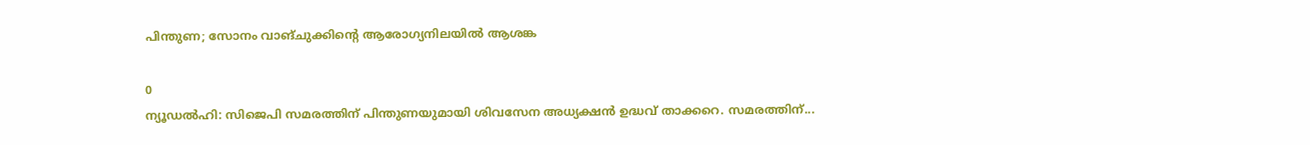പിന്തുണ; സോനം വാങ്ചുക്കിന്റെ ആരോഗ്യനിലയിൽ ആശങ്ക

0
ന്യൂഡല്‍ഹി: സിജെപി സമരത്തിന് പിന്തുണയുമായി ശിവസേന അധ്യക്ഷന്‍ ഉദ്ധവ് താക്കറെ. സമരത്തിന്...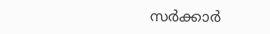സര്‍ക്കാര്‍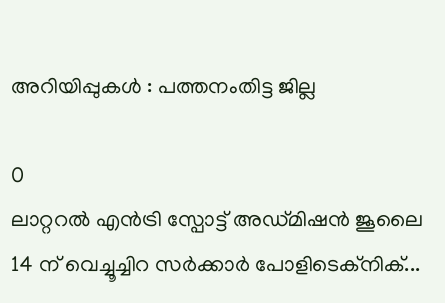അറിയിപ്പുകള്‍ : പത്തനംതിട്ട ജില്ല

0
ലാറ്ററല്‍ എന്‍ട്രി സ്പോട്ട് അഡ്മിഷന്‍ ജൂലൈ 14 ന് വെച്ചൂച്ചിറ സര്‍ക്കാര്‍ പോളിടെക്‌നിക്...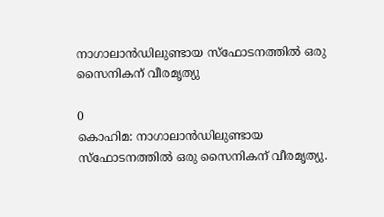നാഗാലാൻഡിലുണ്ടായ സ്ഫോടനത്തിൽ ഒരു സൈനികന് വീരമൃത്യു

0
കൊഹിമ: നാഗാലാൻഡിലുണ്ടായ സ്ഫോടനത്തിൽ ഒരു സൈനികന് വീരമൃത്യു.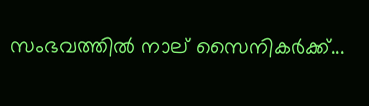സംഭവത്തിൽ നാല് സൈനിക‍ർക്ക്...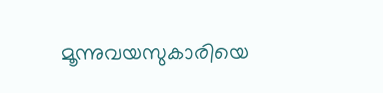മൂന്നുവയസുകാരിയെ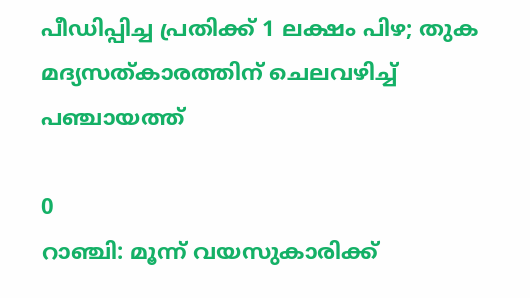പീഡിപ്പിച്ച പ്രതിക്ക് 1 ലക്ഷം പിഴ; തുക മദ്യസത്കാരത്തിന് ചെലവഴിച്ച് പഞ്ചായത്ത്

0
റാഞ്ചി: മൂന്ന് വയസുകാരിക്ക്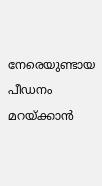നേരെയുണ്ടായ പീഡനം മറയ്ക്കാന്‍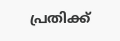പ്രതിക്ക്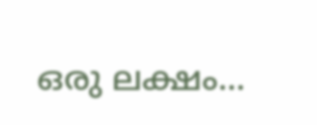ഒരു ലക്ഷം...